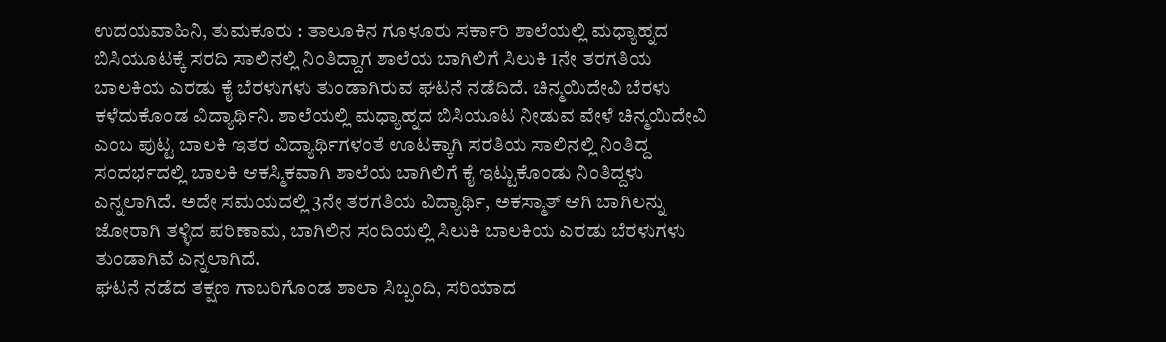ಉದಯವಾಹಿನಿ, ತುಮಕೂರು : ತಾಲೂಕಿನ ಗೂಳೂರು ಸರ್ಕಾರಿ ಶಾಲೆಯಲ್ಲಿ ಮಧ್ಯಾಹ್ನದ ಬಿಸಿಯೂಟಕ್ಕೆ ಸರದಿ ಸಾಲಿನಲ್ಲಿ ನಿಂತಿದ್ದಾಗ ಶಾಲೆಯ ಬಾಗಿಲಿಗೆ ಸಿಲುಕಿ 1ನೇ ತರಗತಿಯ ಬಾಲಕಿಯ ಎರಡು ಕೈ ಬೆರಳುಗಳು ತುಂಡಾಗಿರುವ ಘಟನೆ ನಡೆದಿದೆ. ಚಿನ್ಮಯಿದೇವಿ ಬೆರಳು ಕಳೆದುಕೊಂಡ ವಿದ್ಯಾರ್ಥಿನಿ. ಶಾಲೆಯಲ್ಲಿ ಮಧ್ಯಾಹ್ನದ ಬಿಸಿಯೂಟ ನೀಡುವ ವೇಳೆ ಚಿನ್ಮಯಿದೇವಿ ಎಂಬ ಪುಟ್ಟ ಬಾಲಕಿ ಇತರ ವಿದ್ಯಾರ್ಥಿಗಳಂತೆ ಊಟಕ್ಕಾಗಿ ಸರತಿಯ ಸಾಲಿನಲ್ಲಿ ನಿಂತಿದ್ದ ಸಂದರ್ಭದಲ್ಲಿ ಬಾಲಕಿ ಆಕಸ್ಮಿಕವಾಗಿ ಶಾಲೆಯ ಬಾಗಿಲಿಗೆ ಕೈ ಇಟ್ಟುಕೊಂಡು ನಿಂತಿದ್ದಳು ಎನ್ನಲಾಗಿದೆ. ಅದೇ ಸಮಯದಲ್ಲಿ 3ನೇ ತರಗತಿಯ ವಿದ್ಯಾರ್ಥಿ, ಅಕಸ್ಮಾತ್ ಆಗಿ ಬಾಗಿಲನ್ನು ಜೋರಾಗಿ ತಳ್ಳಿದ ಪರಿಣಾಮ, ಬಾಗಿಲಿನ ಸಂದಿಯಲ್ಲಿ ಸಿಲುಕಿ ಬಾಲಕಿಯ ಎರಡು ಬೆರಳುಗಳು ತುಂಡಾಗಿವೆ ಎನ್ನಲಾಗಿದೆ.
ಘಟನೆ ನಡೆದ ತಕ್ಷಣ ಗಾಬರಿಗೊಂಡ ಶಾಲಾ ಸಿಬ್ಬಂದಿ, ಸರಿಯಾದ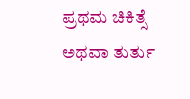ಪ್ರಥಮ ಚಿಕಿತ್ಸೆ ಅಥವಾ ತುರ್ತು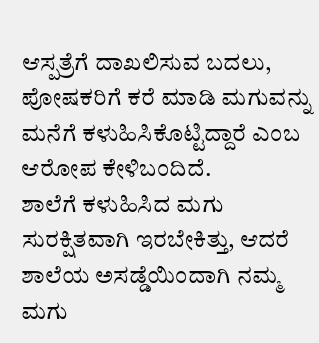ಆಸ್ಪತ್ರೆಗೆ ದಾಖಲಿಸುವ ಬದಲು, ಪೋಷಕರಿಗೆ ಕರೆ ಮಾಡಿ ಮಗುವನ್ನು ಮನೆಗೆ ಕಳುಹಿಸಿಕೊಟ್ಟಿದ್ದಾರೆ ಎಂಬ ಆರೋಪ ಕೇಳಿಬಂದಿದೆ.
ಶಾಲೆಗೆ ಕಳುಹಿಸಿದ ಮಗು ಸುರಕ್ಷಿತವಾಗಿ ಇರಬೇಕಿತ್ತು, ಆದರೆ ಶಾಲೆಯ ಅಸಡ್ಡೆಯಿಂದಾಗಿ ನಮ್ಮ ಮಗು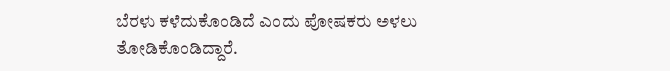ಬೆರಳು ಕಳೆದುಕೊಂಡಿದೆ ಎಂದು ಪೋಷಕರು ಅಳಲು ತೋಡಿಕೊಂಡಿದ್ದಾರೆ.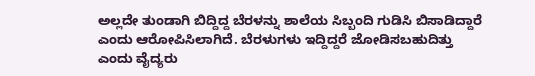ಅಲ್ಲದೇ ತುಂಡಾಗಿ ಬಿದ್ದಿದ್ದ ಬೆರಳನ್ನು ಶಾಲೆಯ ಸಿಬ್ಬಂದಿ ಗುಡಿಸಿ ಬಿಸಾಡಿದ್ದಾರೆ ಎಂದು ಆರೋಪಿಸಿಲಾಗಿದೆ. ಬೆರಳುಗಳು ಇದ್ದಿದ್ದರೆ ಜೋಡಿಸಬಹುದಿತ್ತು ಎಂದು ವೈದ್ಯರು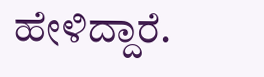ಹೇಳಿದ್ದಾರೆ.